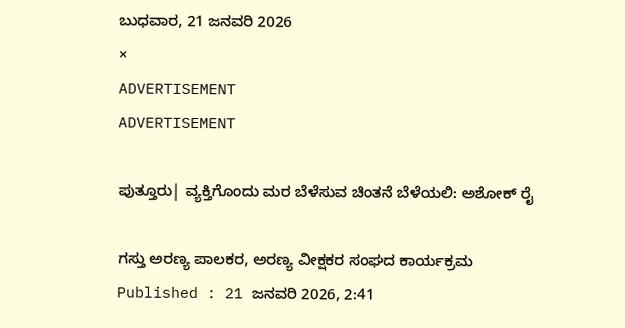ಬುಧವಾರ, 21 ಜನವರಿ 2026
×
ADVERTISEMENT
ADVERTISEMENT

ಪುತ್ತೂರು| ವ್ಯಕ್ತಿಗೊಂದು ಮರ ಬೆಳೆಸುವ ಚಿಂತನೆ ಬೆಳೆಯಲಿ: ಅಶೋಕ್ ರೈ

ಗಸ್ತು ಅರಣ್ಯ ಪಾಲಕರ, ಅರಣ್ಯ ವೀಕ್ಷಕರ ಸಂಘದ ಕಾರ್ಯಕ್ರಮ
Published : 21 ಜನವರಿ 2026, 2:41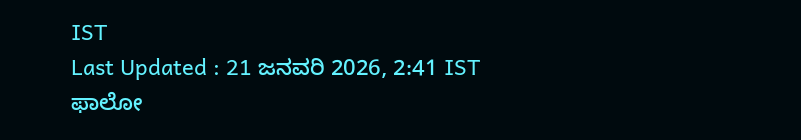IST
Last Updated : 21 ಜನವರಿ 2026, 2:41 IST
ಫಾಲೋ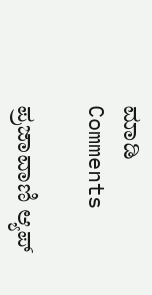ಮಾಡಿ
Comments

ಪ್ರಜಾವಾಣಿ ಆ್ಯಪ್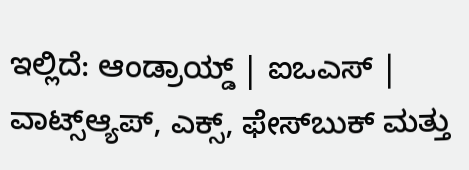ಇಲ್ಲಿದೆ: ಆಂಡ್ರಾಯ್ಡ್ | ಐಒಎಸ್ | ವಾಟ್ಸ್ಆ್ಯಪ್, ಎಕ್ಸ್, ಫೇಸ್‌ಬುಕ್ ಮತ್ತು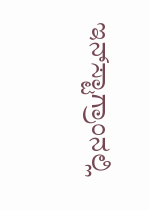ಇನ್‌ಸ್ಟಾಗ್ರಾಂನಲ್ಲಿ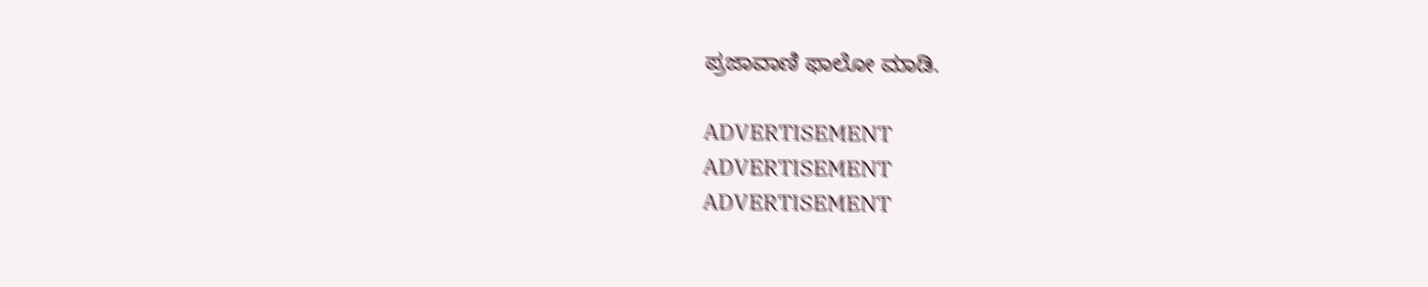ಪ್ರಜಾವಾಣಿ ಫಾಲೋ ಮಾಡಿ.

ADVERTISEMENT
ADVERTISEMENT
ADVERTISEMENT